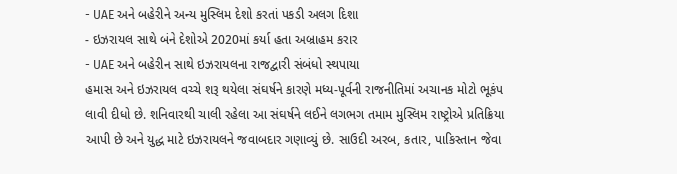- UAE અને બહેરીને અન્ય મુસ્લિમ દેશો કરતાં પકડી અલગ દિશા
- ઇઝરાયલ સાથે બંને દેશોએ 2020માં કર્યા હતા અબ્રાહમ કરાર
- UAE અને બહેરીન સાથે ઇઝરાયલના રાજદ્વારી સંબંધો સ્થપાયા
હમાસ અને ઇઝરાયલ વચ્ચે શરૂ થયેલા સંઘર્ષને કારણે મધ્ય-પૂર્વની રાજનીતિમાં અચાનક મોટો ભૂકંપ લાવી દીધો છે. શનિવારથી ચાલી રહેલા આ સંઘર્ષને લઈને લગભગ તમામ મુસ્લિમ રાષ્ટ્રોએ પ્રતિક્રિયા આપી છે અને યુદ્ધ માટે ઇઝરાયલને જવાબદાર ગણાવ્યું છે. સાઉદી અરબ, કતાર, પાકિસ્તાન જેવા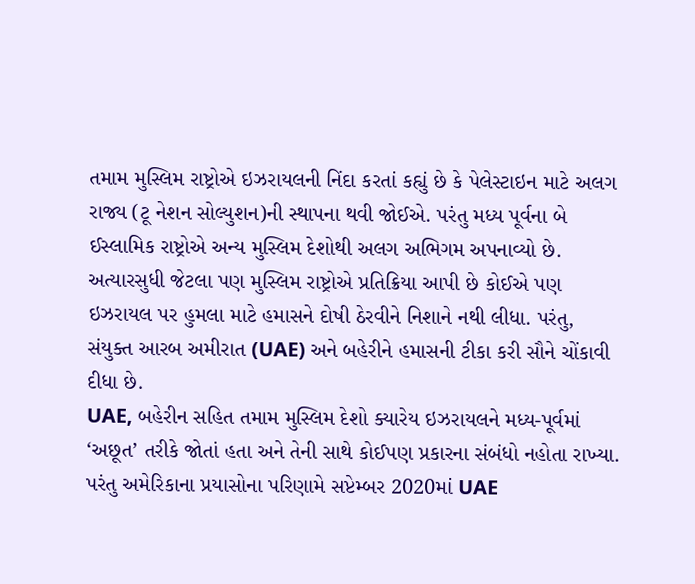તમામ મુસ્લિમ રાષ્ટ્રોએ ઇઝરાયલની નિંદા કરતાં કહ્યું છે કે પેલેસ્ટાઇન માટે અલગ રાજ્ય (ટૂ નેશન સોલ્યુશન)ની સ્થાપના થવી જોઈએ. પરંતુ મધ્ય પૂર્વના બે ઈસ્લામિક રાષ્ટ્રોએ અન્ય મુસ્લિમ દેશોથી અલગ અભિગમ અપનાવ્યો છે.
અત્યારસુધી જેટલા પણ મુસ્લિમ રાષ્ટ્રોએ પ્રતિક્રિયા આપી છે કોઈએ પણ ઇઝરાયલ પર હુમલા માટે હમાસને દોષી ઠેરવીને નિશાને નથી લીધા. પરંતુ, સંયુક્ત આરબ અમીરાત (UAE) અને બહેરીને હમાસની ટીકા કરી સૌને ચોંકાવી દીધા છે.
UAE, બહેરીન સહિત તમામ મુસ્લિમ દેશો ક્યારેય ઇઝરાયલને મધ્ય-પૂર્વમાં ‘અછૂત’ તરીકે જોતાં હતા અને તેની સાથે કોઈપણ પ્રકારના સંબંધો નહોતા રાખ્યા. પરંતુ અમેરિકાના પ્રયાસોના પરિણામે સપ્ટેમ્બર 2020માં UAE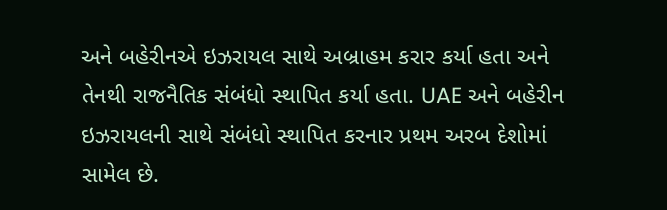અને બહેરીનએ ઇઝરાયલ સાથે અબ્રાહમ કરાર કર્યા હતા અને તેનથી રાજનૈતિક સંબંધો સ્થાપિત કર્યા હતા. UAE અને બહેરીન ઇઝરાયલની સાથે સંબંધો સ્થાપિત કરનાર પ્રથમ અરબ દેશોમાં સામેલ છે.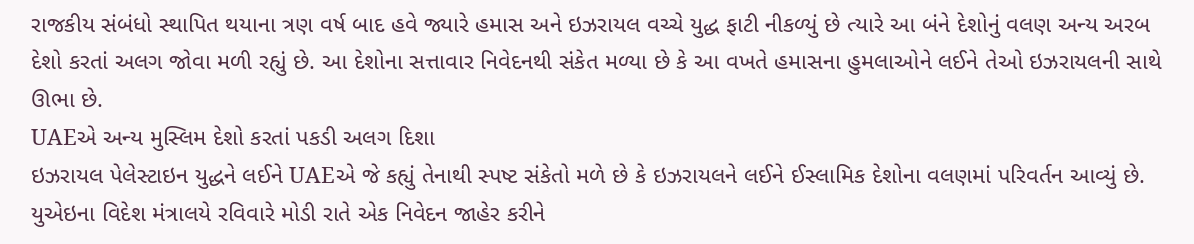રાજકીય સંબંધો સ્થાપિત થયાના ત્રણ વર્ષ બાદ હવે જ્યારે હમાસ અને ઇઝરાયલ વચ્ચે યુદ્ધ ફાટી નીકળ્યું છે ત્યારે આ બંને દેશોનું વલણ અન્ય અરબ દેશો કરતાં અલગ જોવા મળી રહ્યું છે. આ દેશોના સત્તાવાર નિવેદનથી સંકેત મળ્યા છે કે આ વખતે હમાસના હુમલાઓને લઈને તેઓ ઇઝરાયલની સાથે ઊભા છે.
UAEએ અન્ય મુસ્લિમ દેશો કરતાં પકડી અલગ દિશા
ઇઝરાયલ પેલેસ્ટાઇન યુદ્ધને લઈને UAEએ જે કહ્યું તેનાથી સ્પષ્ટ સંકેતો મળે છે કે ઇઝરાયલને લઈને ઈસ્લામિક દેશોના વલણમાં પરિવર્તન આવ્યું છે.
યુએઇના વિદેશ મંત્રાલયે રવિવારે મોડી રાતે એક નિવેદન જાહેર કરીને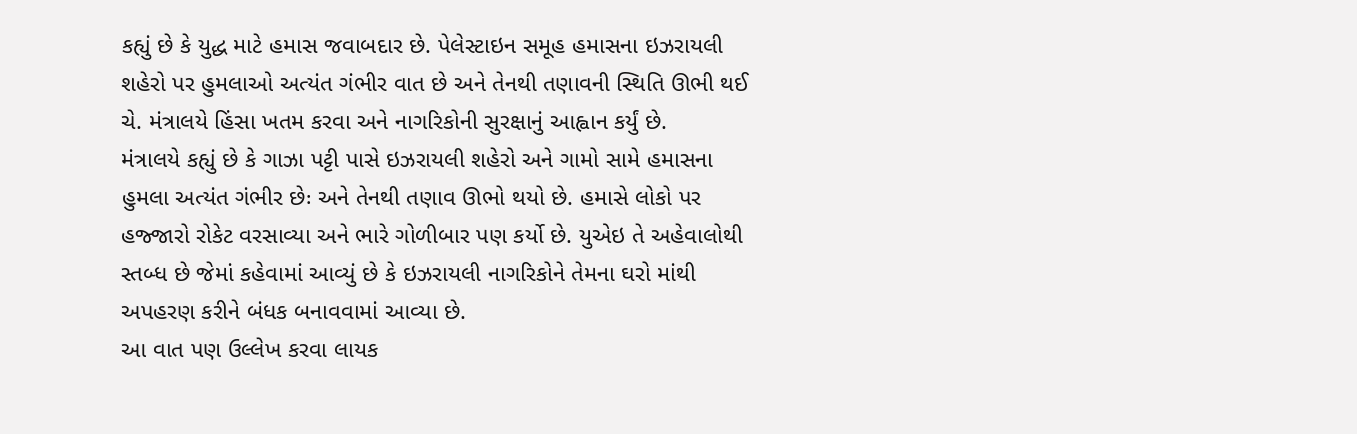કહ્યું છે કે યુદ્ધ માટે હમાસ જવાબદાર છે. પેલેસ્ટાઇન સમૂહ હમાસના ઇઝરાયલી શહેરો પર હુમલાઓ અત્યંત ગંભીર વાત છે અને તેનથી તણાવની સ્થિતિ ઊભી થઈ ચે. મંત્રાલયે હિંસા ખતમ કરવા અને નાગરિકોની સુરક્ષાનું આહ્વાન કર્યું છે.
મંત્રાલયે કહ્યું છે કે ગાઝા પટ્ટી પાસે ઇઝરાયલી શહેરો અને ગામો સામે હમાસના હુમલા અત્યંત ગંભીર છેઃ અને તેનથી તણાવ ઊભો થયો છે. હમાસે લોકો પર હજ્જારો રોકેટ વરસાવ્યા અને ભારે ગોળીબાર પણ કર્યો છે. યુએઇ તે અહેવાલોથી સ્તબ્ધ છે જેમાં કહેવામાં આવ્યું છે કે ઇઝરાયલી નાગરિકોને તેમના ઘરો માંથી અપહરણ કરીને બંધક બનાવવામાં આવ્યા છે.
આ વાત પણ ઉલ્લેખ કરવા લાયક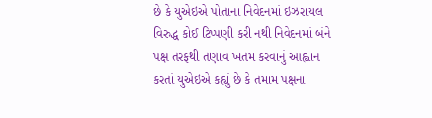છે કે યુએઇએ પોતાના નિવેદનમાં ઇઝરાયલ વિરુદ્ધ કોઈ ટિપ્પણી કરી નથી નિવેદનમાં બંને પક્ષ તરફથી તણાવ ખતમ કરવાનું આહ્વાન કરતાં યુએઇએ કહ્યું છે કે તમામ પક્ષના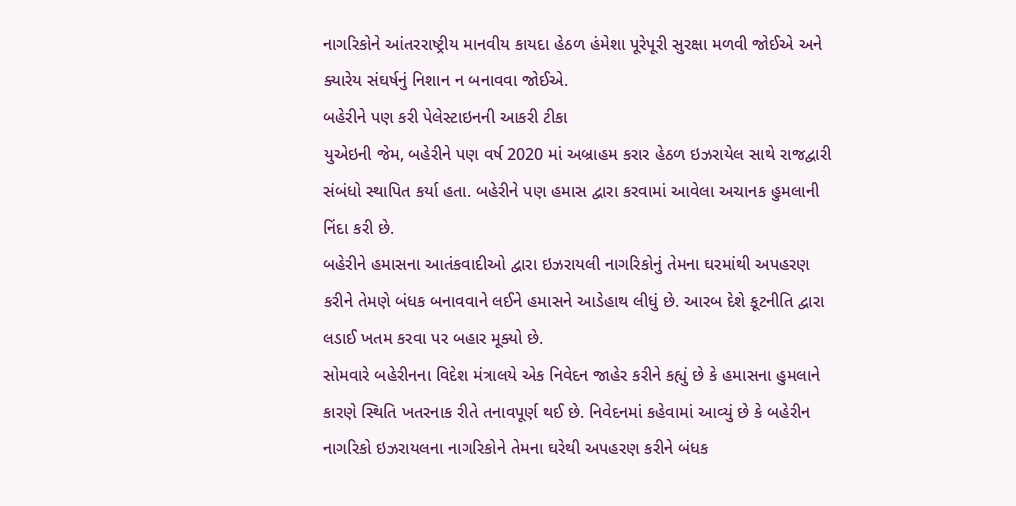નાગરિકોને આંતરરાષ્ટ્રીય માનવીય કાયદા હેઠળ હંમેશા પૂરેપૂરી સુરક્ષા મળવી જોઈએ અને ક્યારેય સંઘર્ષનું નિશાન ન બનાવવા જોઈએ.
બહેરીને પણ કરી પેલેસ્ટાઇનની આકરી ટીકા
યુએઇની જેમ, બહેરીને પણ વર્ષ 2020 માં અબ્રાહમ કરાર હેઠળ ઇઝરાયેલ સાથે રાજદ્વારી સંબંધો સ્થાપિત કર્યા હતા. બહેરીને પણ હમાસ દ્વારા કરવામાં આવેલા અચાનક હુમલાની નિંદા કરી છે.
બહેરીને હમાસના આતંકવાદીઓ દ્વારા ઇઝરાયલી નાગરિકોનું તેમના ઘરમાંથી અપહરણ કરીને તેમણે બંધક બનાવવાને લઈને હમાસને આડેહાથ લીધું છે. આરબ દેશે કૂટનીતિ દ્વારા લડાઈ ખતમ કરવા પર બહાર મૂક્યો છે.
સોમવારે બહેરીનના વિદેશ મંત્રાલયે એક નિવેદન જાહેર કરીને કહ્યું છે કે હમાસના હુમલાને કારણે સ્થિતિ ખતરનાક રીતે તનાવપૂર્ણ થઈ છે. નિવેદનમાં કહેવામાં આવ્યું છે કે બહેરીન નાગરિકો ઇઝરાયલના નાગરિકોને તેમના ઘરેથી અપહરણ કરીને બંધક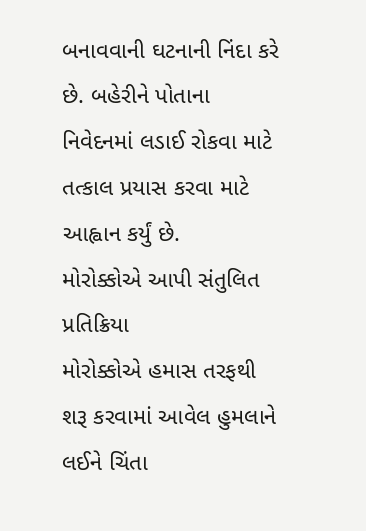બનાવવાની ઘટનાની નિંદા કરે છે. બહેરીને પોતાના નિવેદનમાં લડાઈ રોકવા માટે તત્કાલ પ્રયાસ કરવા માટે આહ્વાન કર્યું છે.
મોરોક્કોએ આપી સંતુલિત પ્રતિક્રિયા
મોરોક્કોએ હમાસ તરફથી શરૂ કરવામાં આવેલ હુમલાને લઈને ચિંતા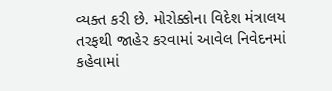વ્યક્ત કરી છે. મોરોક્કોના વિદેશ મંત્રાલય તરફથી જાહેર કરવામાં આવેલ નિવેદનમાં કહેવામાં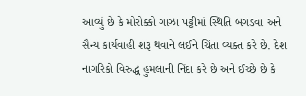આવ્યું છે કે મોરોક્કો ગાઝા પટ્ટીમાં સ્થિતિ બગડવા અને સૈન્ય કાર્યવાહી શરૂ થવાને લઈને ચિંતા વ્યક્ત કરે છે. દેશ નાગરિકો વિરુદ્ધ હુમલાની નિંદા કરે છે અને ઈચ્છે છે કે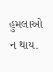હુમલાઓ ન થાય.